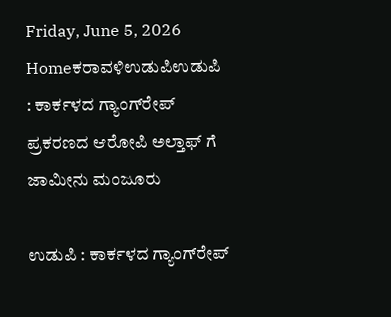Friday, June 5, 2026
Homeಕರಾವಳಿಉಡುಪಿಉಡುಪಿ : ಕಾರ್ಕಳದ ಗ್ಯಾಂಗ್‌ರೇಪ್‌ ಪ್ರಕರಣದ ಆರೋಪಿ ಅಲ್ತಾಫ್‌ ಗೆ ಜಾಮೀನು ಮಂಜೂರು

ಉಡುಪಿ : ಕಾರ್ಕಳದ ಗ್ಯಾಂಗ್‌ರೇಪ್‌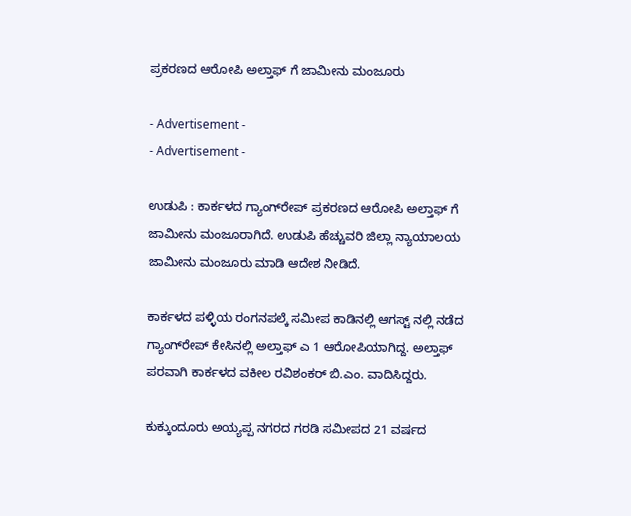ಪ್ರಕರಣದ ಆರೋಪಿ ಅಲ್ತಾಫ್‌ ಗೆ ಜಾಮೀನು ಮಂಜೂರು

- Advertisement -
- Advertisement -

ಉಡುಪಿ : ಕಾರ್ಕಳದ ಗ್ಯಾಂಗ್‌ರೇಪ್‌ ಪ್ರಕರಣದ ಆರೋಪಿ ಅಲ್ತಾಫ್‌ ಗೆ ಜಾಮೀನು ಮಂಜೂರಾಗಿದೆ. ಉಡುಪಿ ಹೆಚ್ಚುವರಿ ಜಿಲ್ಲಾ ನ್ಯಾಯಾಲಯ ಜಾಮೀನು ಮಂಜೂರು ಮಾಡಿ ಆದೇಶ ನೀಡಿದೆ.

ಕಾರ್ಕಳದ ಪಳ್ಳಿಯ ರಂಗನಪಲ್ಕೆ ಸಮೀಪ ಕಾಡಿನಲ್ಲಿ ಆಗಸ್ಟ್‌ ನಲ್ಲಿ ನಡೆದ ಗ್ಯಾಂಗ್‌ರೇಪ್‌ ಕೇಸಿನಲ್ಲಿ ಅಲ್ತಾಫ್‌ ಎ 1 ಆರೋಪಿಯಾಗಿದ್ದ. ಅಲ್ತಾಫ್‌ ಪರವಾಗಿ ಕಾರ್ಕಳದ ವಕೀಲ ರವಿಶಂಕರ್‌ ಬಿ.ಎಂ. ವಾದಿಸಿದ್ದರು.

ಕುಕ್ಕುಂದೂರು ಅಯ್ಯಪ್ಪ ನಗರದ ಗರಡಿ ಸಮೀಪದ 21 ವರ್ಷದ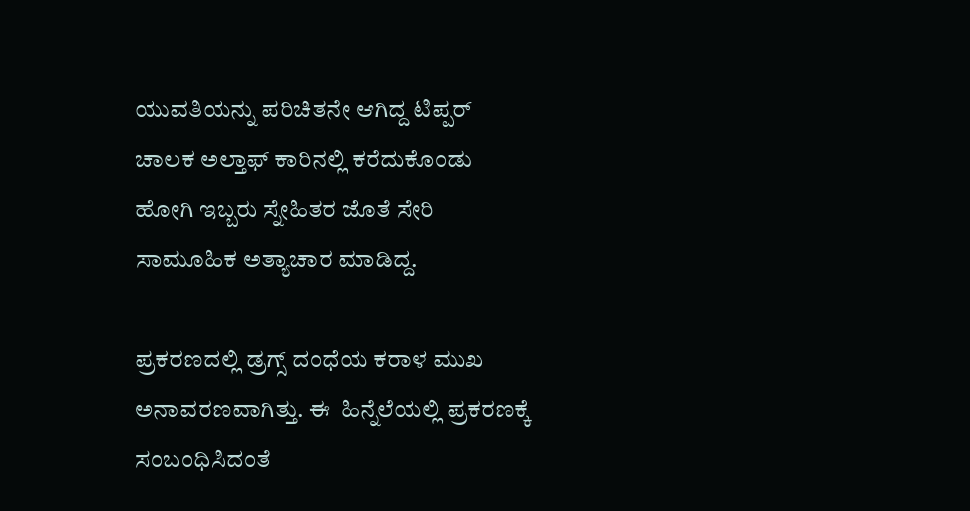ಯುವತಿಯನ್ನು ಪರಿಚಿತನೇ ಆಗಿದ್ದ ಟಿಪ್ಪರ್‌ ಚಾಲಕ ಅಲ್ತಾಫ್‌ ಕಾರಿನಲ್ಲಿ ಕರೆದುಕೊಂಡು ಹೋಗಿ ಇಬ್ಬರು ಸ್ನೇಹಿತರ ಜೊತೆ ಸೇರಿ ಸಾಮೂಹಿಕ ಅತ್ಯಾಚಾರ ಮಾಡಿದ್ದ.

ಪ್ರಕರಣದಲ್ಲಿ ಡ್ರಗ್ಸ್ ದಂಧೆಯ ಕರಾಳ ಮುಖ ಅನಾವರಣವಾಗಿತ್ತು. ಈ  ಹಿನ್ನೆಲೆಯಲ್ಲಿ ಪ್ರಕರಣಕ್ಕೆ ಸಂಬಂಧಿಸಿದಂತೆ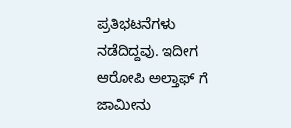ಪ್ರತಿಭಟನೆಗಳು ನಡೆದಿದ್ದವು. ಇದೀಗ ಆರೋಪಿ ಅಲ್ತಾಫ್ ಗೆ ಜಾಮೀನು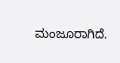ಮಂಜೂರಾಗಿದೆ.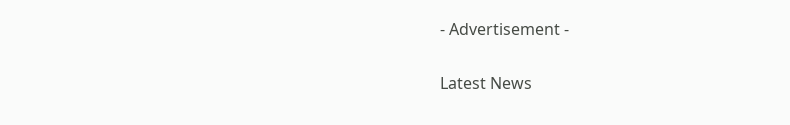- Advertisement -

Latest News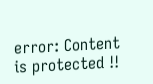error: Content is protected !!